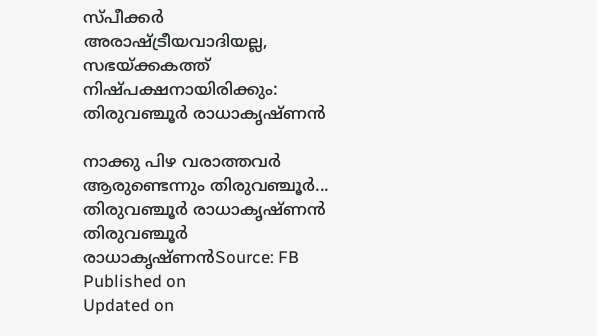സ്പീക്കര്‍ അരാഷ്ട്രീയവാദിയല്ല, സഭയ്ക്കകത്ത് നിഷ്പക്ഷനായിരിക്കും: തിരുവഞ്ചൂര്‍ രാധാകൃഷ്ണന്‍

നാക്കു പിഴ വരാത്തവർ ആരുണ്ടെന്നും തിരുവഞ്ചൂർ...
തിരുവഞ്ചൂര്‍ രാധാകൃഷ്ണന്‍
തിരുവഞ്ചൂര്‍ രാധാകൃഷ്ണന്‍Source: FB
Published on
Updated on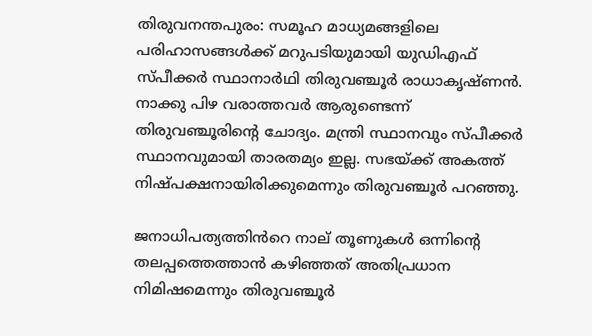തിരുവനന്തപുരം: സമൂഹ മാധ്യമങ്ങളിലെ പരിഹാസങ്ങൾക്ക് മറുപടിയുമായി യുഡിഎഫ് സ്പീക്കർ സ്ഥാനാർഥി തിരുവഞ്ചൂർ രാധാകൃഷ്ണൻ. നാക്കു പിഴ വരാത്തവർ ആരുണ്ടെന്ന് തിരുവഞ്ചൂരിന്റെ ചോദ്യം. മന്ത്രി സ്ഥാനവും സ്പീക്കർ സ്ഥാനവുമായി താരതമ്യം ഇല്ല. സഭയ്ക്ക് അകത്ത് നിഷ്പക്ഷനായിരിക്കുമെന്നും തിരുവഞ്ചൂർ പറഞ്ഞു.

ജനാധിപത്യത്തിൻറെ നാല് തൂണുകൾ ഒന്നിന്റെ തലപ്പത്തെത്താൻ കഴിഞ്ഞത് അതിപ്രധാന നിമിഷമെന്നും തിരുവഞ്ചൂർ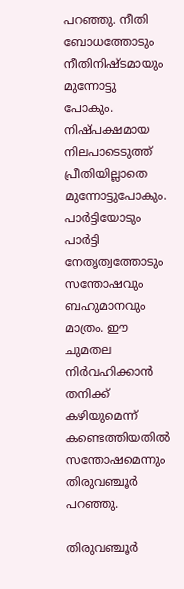പറഞ്ഞു. നീതി ബോധത്തോടും നീതിനിഷ്ടമായും മുന്നോട്ടു പോകും. നിഷ്പക്ഷമായ നിലപാടെടുത്ത് പ്രീതിയില്ലാതെ മുന്നോട്ടുപോകും. പാർട്ടിയോടും പാർട്ടി നേതൃത്വത്തോടും സന്തോഷവും ബഹുമാനവും മാത്രം. ഈ ചുമതല നിർവഹിക്കാൻ തനിക്ക് കഴിയുമെന്ന് കണ്ടെത്തിയതിൽ സന്തോഷമെന്നും തിരുവഞ്ചൂർ പറഞ്ഞു.

തിരുവഞ്ചൂര്‍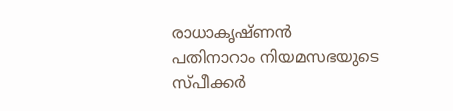രാധാകൃഷ്ണന്‍
പതിനാറാം നിയമസഭയുടെ സ്പീക്കർ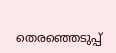തെരഞ്ഞെടുപ്പ്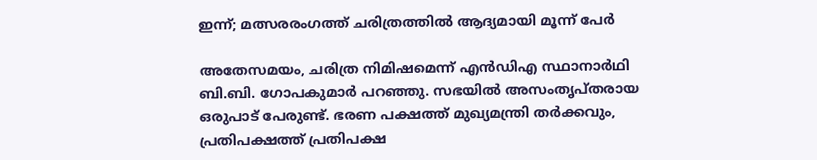ഇന്ന്; മത്സരരംഗത്ത് ചരിത്രത്തിൽ ആദ്യമായി മൂന്ന് പേ‍ർ

അതേസമയം, ചരിത്ര നിമിഷമെന്ന് എൻഡിഎ സ്ഥാനാർഥി ബി.ബി. ഗോപകുമാർ പറഞ്ഞു. സഭയിൽ അസംതൃപ്തരായ ഒരുപാട് പേരുണ്ട്. ഭരണ പക്ഷത്ത് മുഖ്യമന്ത്രി തർക്കവും, പ്രതിപക്ഷത്ത് പ്രതിപക്ഷ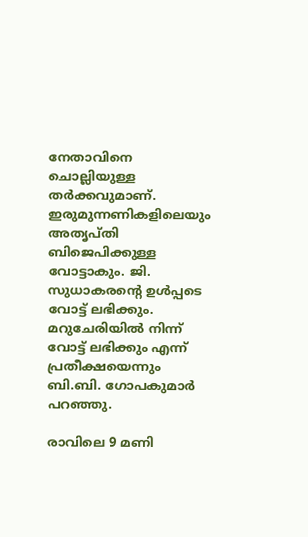നേതാവിനെ ചൊല്ലിയുള്ള തർക്കവുമാണ്. ഇരുമുന്നണികളിലെയും അതൃപ്തി ബിജെപിക്കുള്ള വോട്ടാകും. ജി. സുധാകരന്റെ ഉൾപ്പടെ വോട്ട് ലഭിക്കും. മറുചേരിയിൽ നിന്ന് വോട്ട് ലഭിക്കും എന്ന് പ്രതീക്ഷയെന്നും ബി.ബി. ഗോപകുമാർ പറഞ്ഞു.

രാവിലെ 9 മണി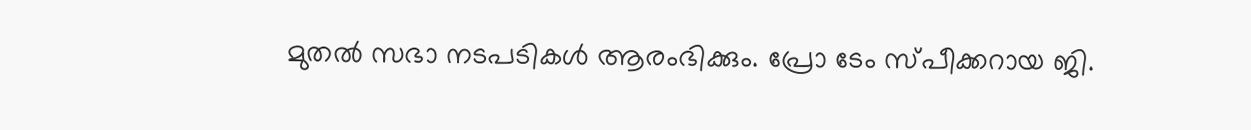മുതൽ സഭാ നടപടികൾ ആരംഭിക്കും. പ്രോ ടേം സ്പീക്കറായ ജി.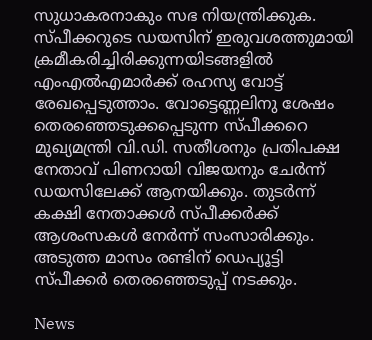സുധാകരനാകും സഭ നിയന്ത്രിക്കുക. സ്പീക്കറുടെ ഡയസിന് ഇരുവശത്തുമായി ക്രമീകരിച്ചിരിക്കുന്നയിടങ്ങളിൽ എംഎൽഎമാർക്ക് രഹസ്യ വോട്ട് രേഖപ്പെടുത്താം. വോട്ടെണ്ണലിനു ശേഷം തെരഞ്ഞെടുക്കപ്പെടുന്ന സ്പീക്കറെ മുഖ്യമന്ത്രി വി.ഡി. സതീശനും പ്രതിപക്ഷ നേതാവ് പിണറായി വിജയനും ചേർന്ന് ഡയസിലേക്ക് ആനയിക്കും. തുടർന്ന് കക്ഷി നേതാക്കൾ സ്പീക്കർക്ക് ആശംസകൾ നേർന്ന് സംസാരിക്കും. അടുത്ത മാസം രണ്ടിന് ഡെപ്യൂട്ടി സ്പീക്കർ തെരഞ്ഞെടുപ്പ് നടക്കും.

News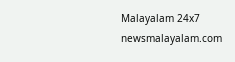Malayalam 24x7
newsmalayalam.com